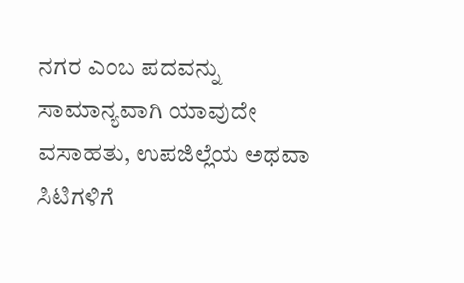ನಗರ ಎಂಬ ಪದವನ್ನು ಸಾಮಾನ್ಯವಾಗಿ ಯಾವುದೇ ವಸಾಹತು, ಉಪಜಿಲ್ಲೆಯ ಅಥವಾ ಸಿಟಿಗಳಿಗೆ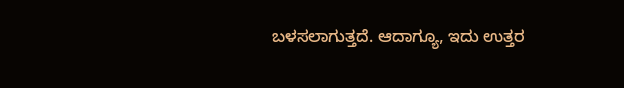ಬಳಸಲಾಗುತ್ತದೆ. ಆದಾಗ್ಯೂ, ಇದು ಉತ್ತರ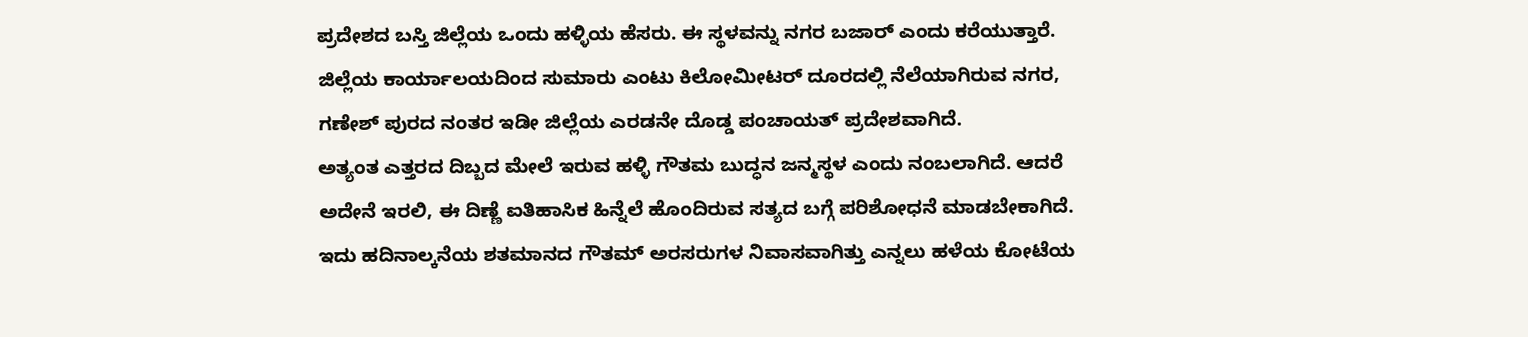ಪ್ರದೇಶದ ಬಸ್ತಿ ಜಿಲ್ಲೆಯ ಒಂದು ಹಳ್ಳಿಯ ಹೆಸರು. ಈ ಸ್ಥಳವನ್ನು ನಗರ ಬಜಾರ್ ಎಂದು ಕರೆಯುತ್ತಾರೆ. ಜಿಲ್ಲೆಯ ಕಾರ್ಯಾಲಯದಿಂದ ಸುಮಾರು ಎಂಟು ಕಿಲೋಮೀಟರ್ ದೂರದಲ್ಲಿ ನೆಲೆಯಾಗಿರುವ ನಗರ, ಗಣೇಶ್ ಪುರದ ನಂತರ ಇಡೀ ಜಿಲ್ಲೆಯ ಎರಡನೇ ದೊಡ್ಡ ಪಂಚಾಯತ್ ಪ್ರದೇಶವಾಗಿದೆ.
ಅತ್ಯಂತ ಎತ್ತರದ ದಿಬ್ಬದ ಮೇಲೆ ಇರುವ ಹಳ್ಳಿ ಗೌತಮ ಬುದ್ಧನ ಜನ್ಮಸ್ಥಳ ಎಂದು ನಂಬಲಾಗಿದೆ. ಆದರೆ ಅದೇನೆ ಇರಲಿ, ಈ ದಿಣ್ಣೆ ಐತಿಹಾಸಿಕ ಹಿನ್ನೆಲೆ ಹೊಂದಿರುವ ಸತ್ಯದ ಬಗ್ಗೆ ಪರಿಶೋಧನೆ ಮಾಡಬೇಕಾಗಿದೆ. ಇದು ಹದಿನಾಲ್ಕನೆಯ ಶತಮಾನದ ಗೌತಮ್ ಅರಸರುಗಳ ನಿವಾಸವಾಗಿತ್ತು ಎನ್ನಲು ಹಳೆಯ ಕೋಟೆಯ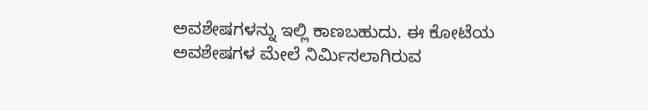ಅವಶೇಷಗಳನ್ನು ಇಲ್ಲಿ ಕಾಣಬಹುದು. ಈ ಕೋಟೆಯ ಅವಶೇಷಗಳ ಮೇಲೆ ನಿರ್ಮಿಸಲಾಗಿರುವ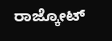ರಾಜ್ಕೋಟ್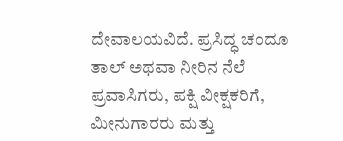ದೇವಾಲಯವಿದೆ. ಪ್ರಸಿದ್ಧ ಚಂದೂ ತಾಲ್ ಅಥವಾ ನೀರಿನ ನೆಲೆ ಪ್ರವಾಸಿಗರು, ಪಕ್ಷಿ ವೀಕ್ಷಕರಿಗೆ, ಮೀನುಗಾರರು ಮತ್ತು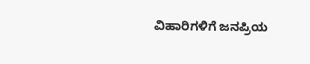ವಿಹಾರಿಗಳಿಗೆ ಜನಪ್ರಿಯ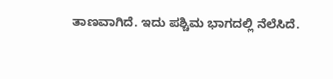ತಾಣವಾಗಿದೆ. ಇದು ಪಶ್ಚಿಮ ಭಾಗದಲ್ಲಿ ನೆಲೆಸಿದೆ.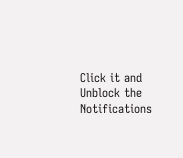Click it and Unblock the Notifications